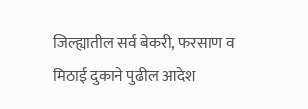जिल्ह्यातील सर्व बेकरी, फरसाण व मिठाई दुकाने पुढील आदेश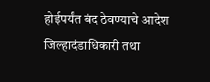होईपर्यंत बंद ठेवण्याचे आदेश जिल्हादंडाधिकारी तथा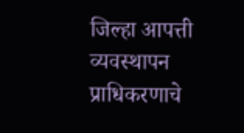जिल्हा आपत्ती व्यवस्थापन प्राधिकरणाचे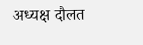अध्यक्ष दौलत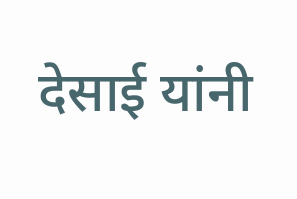देसाई यांनी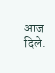आज दिले.